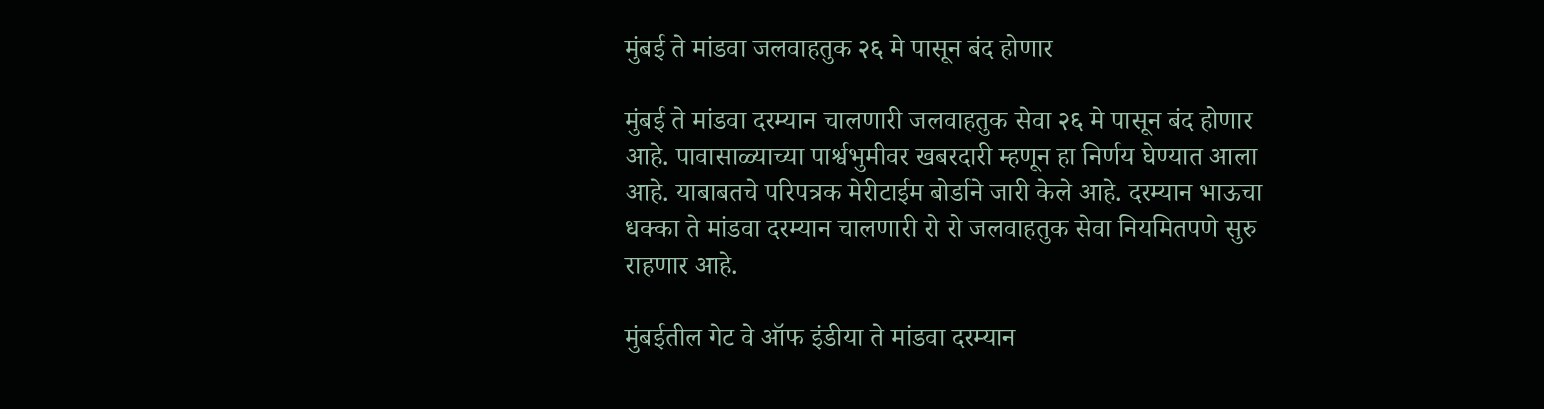मुंबई ते मांडवा जलवाहतुक २६ मे पासून बंद होणार

मुंबई ते मांडवा दरम्यान चालणारी जलवाहतुक सेवा २६ मे पासून बंद होणार आहे. पावासाळ्याच्या पार्श्वभुमीवर खबरदारी म्हणून हा निर्णय घेण्यात आला आहे. याबाबतचे परिपत्रक मेरीटाईम बोर्डाने जारी केले आहे. दरम्यान भाऊचा धक्का ते मांडवा दरम्यान चालणारी रो रो जलवाहतुक सेवा नियमितपणे सुरु राहणार आहे.

मुंबईतील गेट वे ऑफ इंडीया ते मांडवा दरम्यान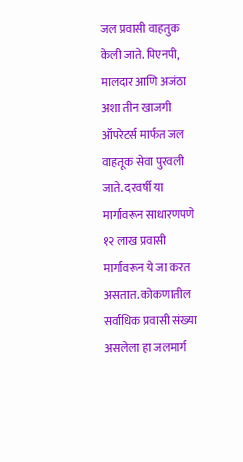जल प्रवासी वाहतुक केली जाते. पिएनपी, मालदार आणि अजंठा अशा तीन खाजगी ऑपरेटर्स मार्फत जल वाहतूक सेवा पुरवली जाते. दरवर्षी या मार्गावरून साधारणपणे १२ लाख प्रवासी मार्गावरून ये जा करत असतात. कोकणातील सर्वाधिक प्रवासी संख्या असलेला हा जलमार्ग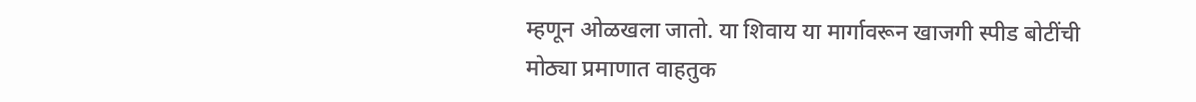म्हणून ओळखला जातो. या शिवाय या मार्गावरून खाजगी स्पीड बोटींची मोठ्या प्रमाणात वाहतुक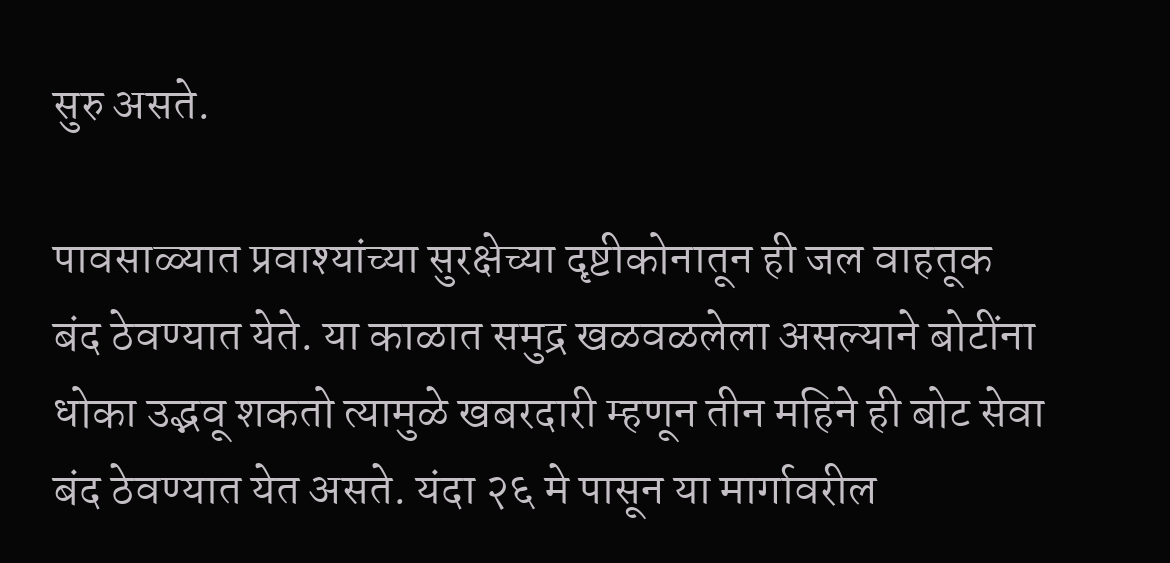सुरु असते.

पावसाळ्यात प्रवाश्यांच्या सुरक्षेच्या दृष्टीकोनातून ही जल वाहतूक बंद ठेवण्यात येते. या काळात समुद्र खळवळलेला असल्याने बोटींना धोका उद्भवू शकतो त्यामुळे खबरदारी म्हणून तीन महिने ही बोट सेवा बंद ठेवण्यात येत असते. यंदा २६ मे पासून या मार्गावरील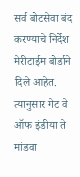सर्व बोटसेवा बंद करण्याचे निर्देश मेरीटाईम बोर्डाने दिले आहेत. त्यानुसार गेट वे ऑफ इंडीया ते मांडवा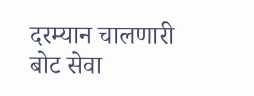दरम्यान चालणारी बोट सेवा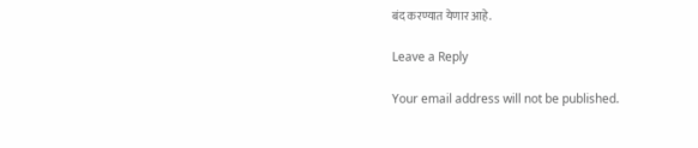बंद करण्यात येणार आहे.

Leave a Reply

Your email address will not be published.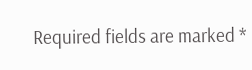Required fields are marked *